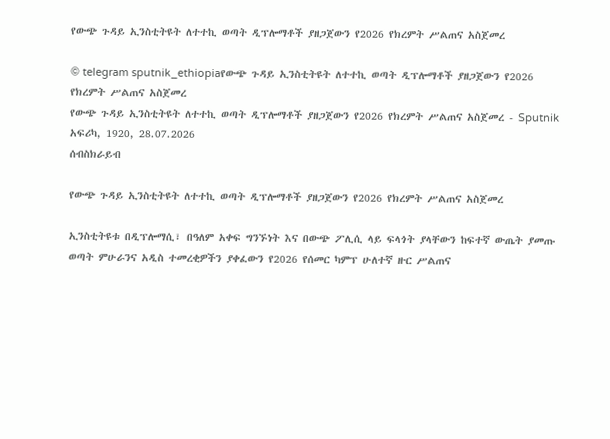የውጭ ጉዳይ ኢንስቲትዩት ለተተኪ ወጣት ዲፕሎማቶች ያዘጋጀውን የ2026 የክረምት ሥልጠና አስጀመረ

© telegram sputnik_ethiopiaየውጭ ጉዳይ ኢንስቲትዩት ለተተኪ ወጣት ዲፕሎማቶች ያዘጋጀውን የ2026 የክረምት ሥልጠና አስጀመረ
የውጭ ጉዳይ ኢንስቲትዩት ለተተኪ ወጣት ዲፕሎማቶች ያዘጋጀውን የ2026 የክረምት ሥልጠና አስጀመረ - Sputnik አፍሪካ, 1920, 28.07.2026
ሰብስክራይብ

የውጭ ጉዳይ ኢንስቲትዩት ለተተኪ ወጣት ዲፕሎማቶች ያዘጋጀውን የ2026 የክረምት ሥልጠና አስጀመረ

ኢንስቲትዩቱ በዲፕሎማሲ፣ በዓለም አቀፍ ግንኙነት እና በውጭ ፖሊሲ ላይ ፍላጎት ያላቸውን ከፍተኛ ውጤት ያመጡ ወጣት ምሁራንና አዲስ ተመረቂዎችን ያቀፈውን የ2026 የሰመር ካምፕ ሁለተኛ ዙር ሥልጠና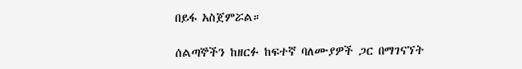በይፋ አስጀምሯል።

ሰልጣኞችን ከዘርፉ ከፍተኛ ባለሙያዎች ጋር በማገናኘት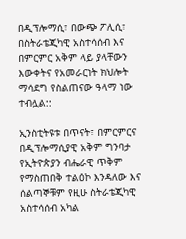በዲፕሎማሲ፣ በውጭ ፖሊሲ፣ በስትራቴጂካዊ አስተሳሰብ እና በምርምር አቅም ላይ ያላቸውን እውቀትና የአመራርነት ክህሎት ማሳደግ የስልጠናው ዓላማ ነው ተብሏል::

ኢንስቲትዩቱ በጥናት፣ በምርምርና በዲፕሎማሲያዊ አቅም ግንባታ የኢትዮጵያን ብሔራዊ ጥቅም የማስጠበቅ ተልዕኮ እንዳለው እና ሰልጣኞቹም የዚሁ ስትራቴጂካዊ አስተሳሰብ አካል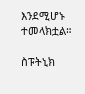እንደሚሆኑ ተመላክቷል።

ስፑትኒክ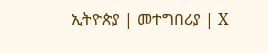ኢትዮጵያ | መተግበሪያ | X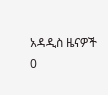አዳዲስ ዜናዎች
0